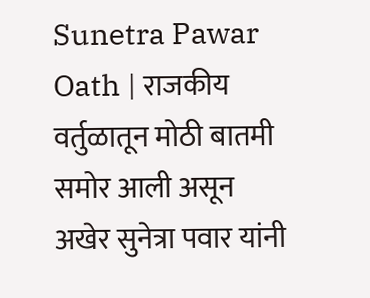Sunetra Pawar Oath | राजकीय वर्तुळातून मोठी बातमी समोर आली असून अखेर सुनेत्रा पवार यांनी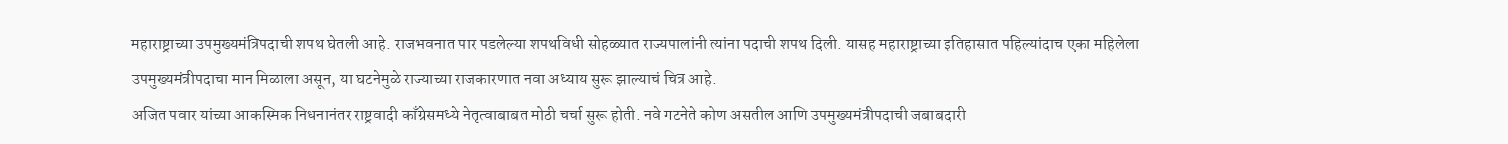महाराष्ट्राच्या उपमुख्यमंत्रिपदाची शपथ घेतली आहे. राजभवनात पार पडलेल्या शपथविधी सोहळ्यात राज्यपालांनी त्यांना पदाची शपथ दिली. यासह महाराष्ट्राच्या इतिहासात पहिल्यांदाच एका महिलेला उपमुख्यमंत्रीपदाचा मान मिळाला असून, या घटनेमुळे राज्याच्या राजकारणात नवा अध्याय सुरू झाल्याचं चित्र आहे.
अजित पवार यांच्या आकस्मिक निधनानंतर राष्ट्रवादी काँग्रेसमध्ये नेतृत्वाबाबत मोठी चर्चा सुरू होती. नवे गटनेते कोण असतील आणि उपमुख्यमंत्रीपदाची जबाबदारी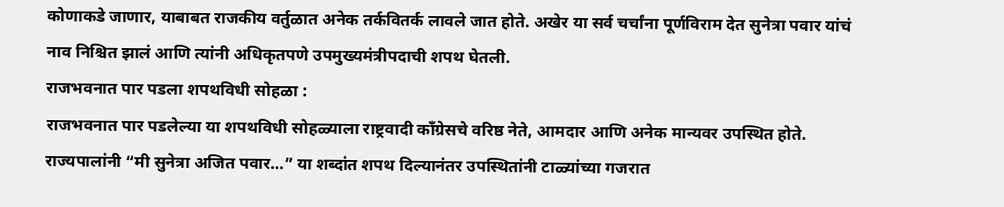कोणाकडे जाणार, याबाबत राजकीय वर्तुळात अनेक तर्कवितर्क लावले जात होते. अखेर या सर्व चर्चांना पूर्णविराम देत सुनेत्रा पवार यांचं नाव निश्चित झालं आणि त्यांनी अधिकृतपणे उपमुख्यमंत्रीपदाची शपथ घेतली.
राजभवनात पार पडला शपथविधी सोहळा :
राजभवनात पार पडलेल्या या शपथविधी सोहळ्याला राष्ट्रवादी काँग्रेसचे वरिष्ठ नेते, आमदार आणि अनेक मान्यवर उपस्थित होते. राज्यपालांनी “मी सुनेत्रा अजित पवार…” या शब्दांत शपथ दिल्यानंतर उपस्थितांनी टाळ्यांच्या गजरात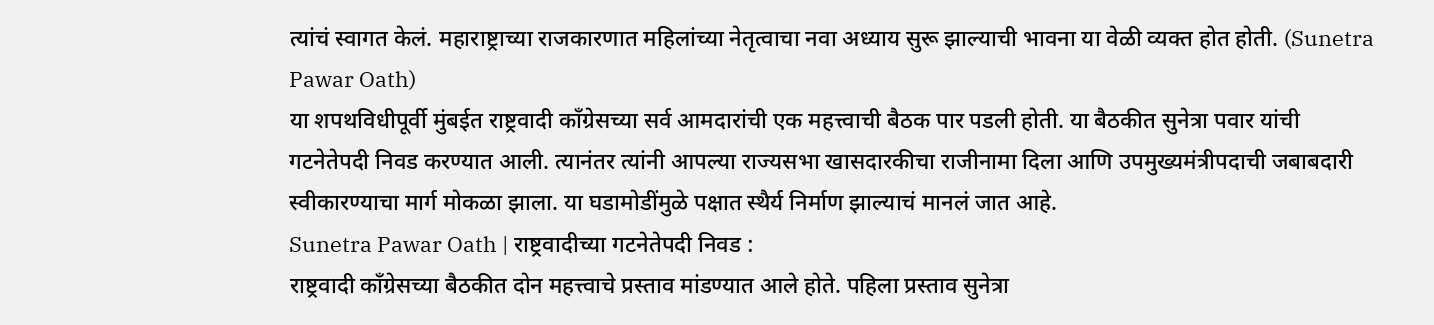त्यांचं स्वागत केलं. महाराष्ट्राच्या राजकारणात महिलांच्या नेतृत्वाचा नवा अध्याय सुरू झाल्याची भावना या वेळी व्यक्त होत होती. (Sunetra Pawar Oath)
या शपथविधीपूर्वी मुंबईत राष्ट्रवादी काँग्रेसच्या सर्व आमदारांची एक महत्त्वाची बैठक पार पडली होती. या बैठकीत सुनेत्रा पवार यांची गटनेतेपदी निवड करण्यात आली. त्यानंतर त्यांनी आपल्या राज्यसभा खासदारकीचा राजीनामा दिला आणि उपमुख्यमंत्रीपदाची जबाबदारी स्वीकारण्याचा मार्ग मोकळा झाला. या घडामोडींमुळे पक्षात स्थैर्य निर्माण झाल्याचं मानलं जात आहे.
Sunetra Pawar Oath | राष्ट्रवादीच्या गटनेतेपदी निवड :
राष्ट्रवादी काँग्रेसच्या बैठकीत दोन महत्त्वाचे प्रस्ताव मांडण्यात आले होते. पहिला प्रस्ताव सुनेत्रा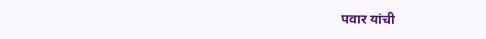पवार यांची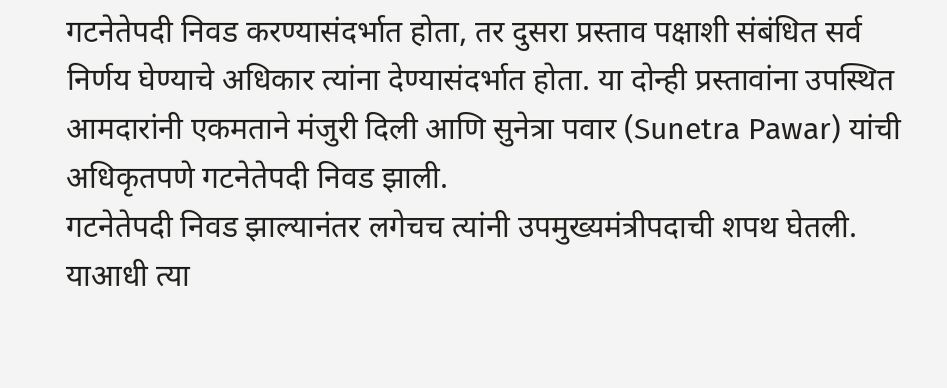गटनेतेपदी निवड करण्यासंदर्भात होता, तर दुसरा प्रस्ताव पक्षाशी संबंधित सर्व निर्णय घेण्याचे अधिकार त्यांना देण्यासंदर्भात होता. या दोन्ही प्रस्तावांना उपस्थित आमदारांनी एकमताने मंजुरी दिली आणि सुनेत्रा पवार (Sunetra Pawar) यांची अधिकृतपणे गटनेतेपदी निवड झाली.
गटनेतेपदी निवड झाल्यानंतर लगेचच त्यांनी उपमुख्यमंत्रीपदाची शपथ घेतली. याआधी त्या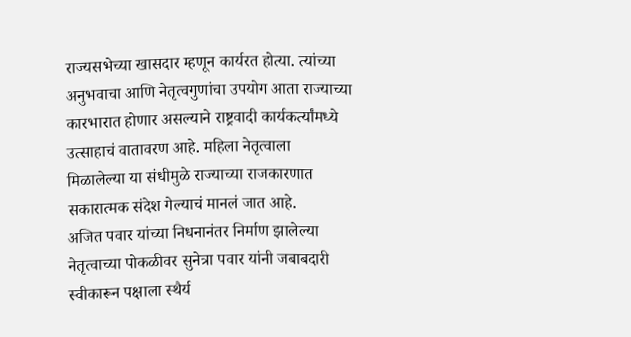राज्यसभेच्या खासदार म्हणून कार्यरत होत्या. त्यांच्या अनुभवाचा आणि नेतृत्वगुणांचा उपयोग आता राज्याच्या कारभारात होणार असल्याने राष्ट्रवादी कार्यकर्त्यांमध्ये उत्साहाचं वातावरण आहे. महिला नेतृत्वाला मिळालेल्या या संधीमुळे राज्याच्या राजकारणात सकारात्मक संदेश गेल्याचं मानलं जात आहे.
अजित पवार यांच्या निधनानंतर निर्माण झालेल्या नेतृत्वाच्या पोकळीवर सुनेत्रा पवार यांनी जबाबदारी स्वीकारून पक्षाला स्थैर्य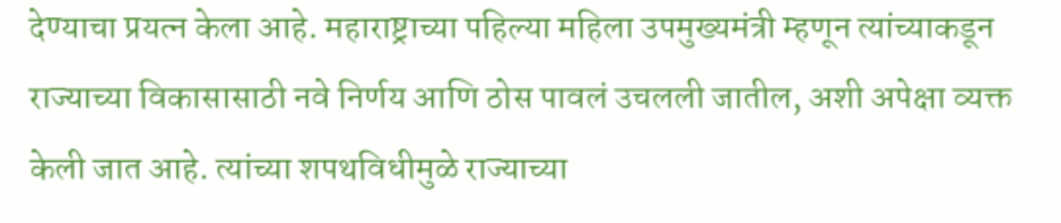देण्याचा प्रयत्न केला आहे. महाराष्ट्राच्या पहिल्या महिला उपमुख्यमंत्री म्हणून त्यांच्याकडून राज्याच्या विकासासाठी नवे निर्णय आणि ठोस पावलं उचलली जातील, अशी अपेक्षा व्यक्त केली जात आहे. त्यांच्या शपथविधीमुळे राज्याच्या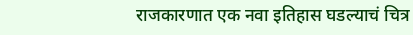राजकारणात एक नवा इतिहास घडल्याचं चित्र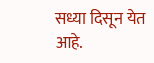सध्या दिसून येत आहे.